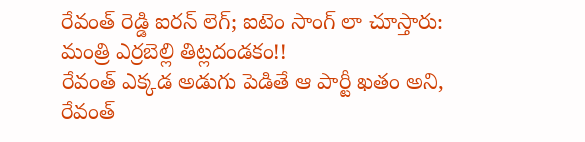రేవంత్ రెడ్డి ఐరన్ లెగ్; ఐటెం సాంగ్ లా చూస్తారు: మంత్రి ఎర్రబెల్లి తిట్లదండకం!!
రేవంత్ ఎక్కడ అడుగు పెడితే ఆ పార్టీ ఖతం అని, రేవంత్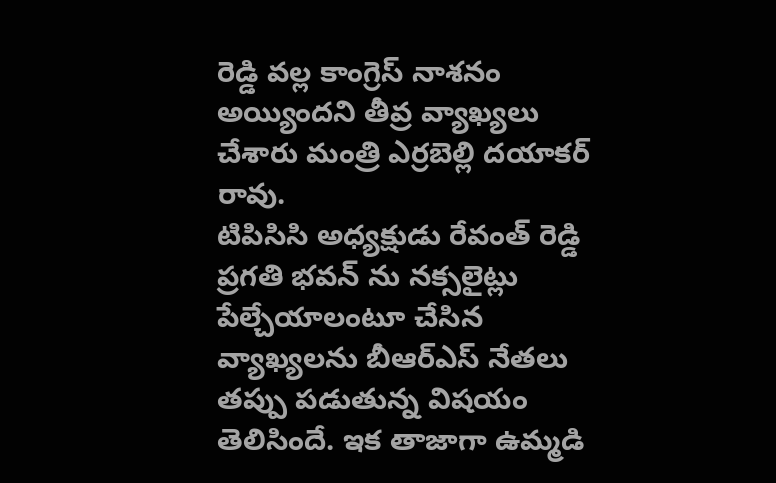రెడ్డి వల్ల కాంగ్రెస్ నాశనం అయ్యిందని తీవ్ర వ్యాఖ్యలు చేశారు మంత్రి ఎర్రబెల్లి దయాకర్ రావు.
టిపిసిసి అధ్యక్షుడు రేవంత్ రెడ్డి ప్రగతి భవన్ ను నక్సలైట్లు పేల్చేయాలంటూ చేసిన వ్యాఖ్యలను బీఆర్ఎస్ నేతలు తప్పు పడుతున్న విషయం తెలిసిందే. ఇక తాజాగా ఉమ్మడి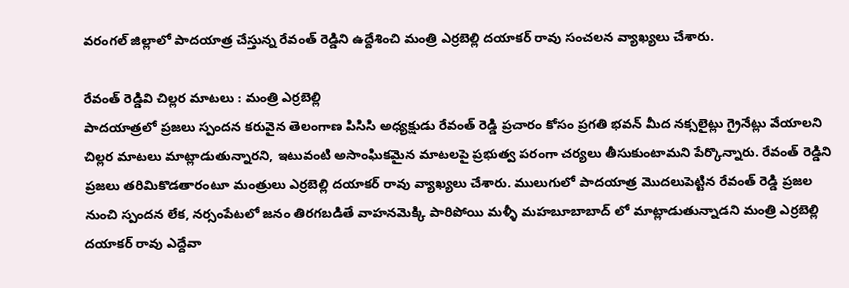వరంగల్ జిల్లాలో పాదయాత్ర చేస్తున్న రేవంత్ రెడ్డిని ఉద్దేశించి మంత్రి ఎర్రబెల్లి దయాకర్ రావు సంచలన వ్యాఖ్యలు చేశారు.

రేవంత్ రెడ్డివి చిల్లర మాటలు : మంత్రి ఎర్రబెల్లి
పాదయాత్రలో ప్రజలు స్పందన కరువైన తెలంగాణ పిసిసి అధ్యక్షుడు రేవంత్ రెడ్డి ప్రచారం కోసం ప్రగతి భవన్ మీద నక్సలైట్లు గ్రైనేట్లు వేయాలని చిల్లర మాటలు మాట్లాడుతున్నారని, ఇటువంటి అసాంఘికమైన మాటలపై ప్రభుత్వ పరంగా చర్యలు తీసుకుంటామని పేర్కొన్నారు. రేవంత్ రెడ్డిని ప్రజలు తరిమికొడతారంటూ మంత్రులు ఎర్రబెల్లి దయాకర్ రావు వ్యాఖ్యలు చేశారు. ములుగులో పాదయాత్ర మొదలుపెట్టిన రేవంత్ రెడ్డి ప్రజల నుంచి స్పందన లేక, నర్సంపేటలో జనం తిరగబడితే వాహనమెక్కి పారిపోయి మళ్ళీ మహబూబాబాద్ లో మాట్లాడుతున్నాడని మంత్రి ఎర్రబెల్లి దయాకర్ రావు ఎద్దేవా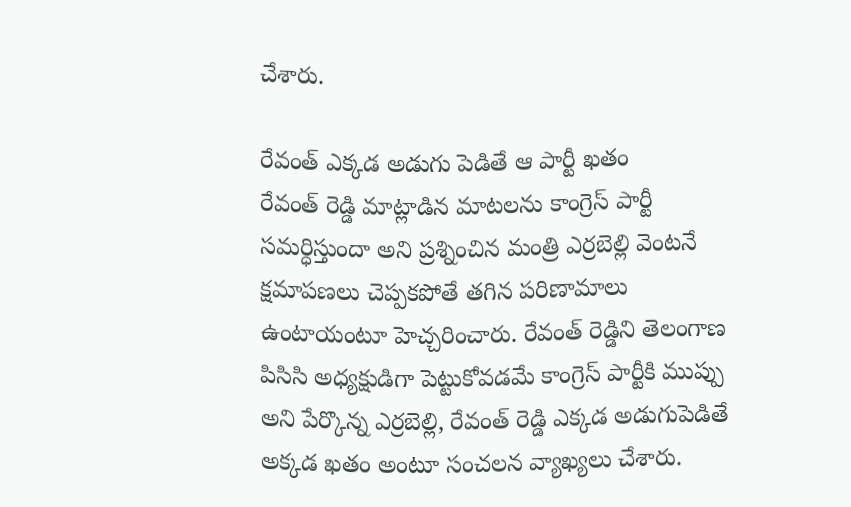చేశారు.

రేవంత్ ఎక్కడ అడుగు పెడితే ఆ పార్టీ ఖతం
రేవంత్ రెడ్డి మాట్లాడిన మాటలను కాంగ్రెస్ పార్టీ సమర్ధిస్తుందా అని ప్రశ్నించిన మంత్రి ఎర్రబెల్లి వెంటనే క్షమాపణలు చెప్పకపోతే తగిన పరిణామాలు ఉంటాయంటూ హెచ్చరించారు. రేవంత్ రెడ్డిని తెలంగాణ పిసిసి అధ్యక్షుడిగా పెట్టుకోవడమే కాంగ్రెస్ పార్టీకి ముప్పు అని పేర్కొన్న ఎర్రబెల్లి, రేవంత్ రెడ్డి ఎక్కడ అడుగుపెడితే అక్కడ ఖతం అంటూ సంచలన వ్యాఖ్యలు చేశారు.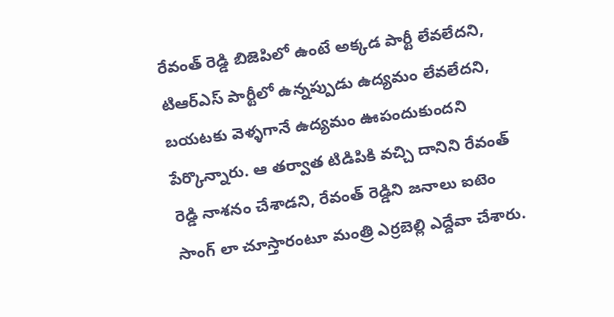రేవంత్ రెడ్డి బిజెపిలో ఉంటే అక్కడ పార్టీ లేవలేదని, టిఆర్ఎస్ పార్టీలో ఉన్నప్పుడు ఉద్యమం లేవలేదని, బయటకు వెళ్ళగానే ఉద్యమం ఊపందుకుందని పేర్కొన్నారు. ఆ తర్వాత టిడిపికి వచ్చి దానిని రేవంత్ రెడ్డి నాశనం చేశాడని, రేవంత్ రెడ్డిని జనాలు ఐటెం సాంగ్ లా చూస్తారంటూ మంత్రి ఎర్రబెల్లి ఎద్దేవా చేశారు.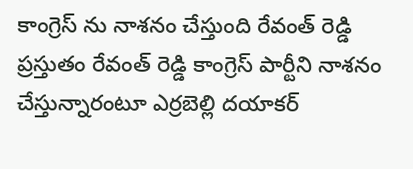కాంగ్రెస్ ను నాశనం చేస్తుంది రేవంత్ రెడ్డి
ప్రస్తుతం రేవంత్ రెడ్డి కాంగ్రెస్ పార్టీని నాశనం చేస్తున్నారంటూ ఎర్రబెల్లి దయాకర్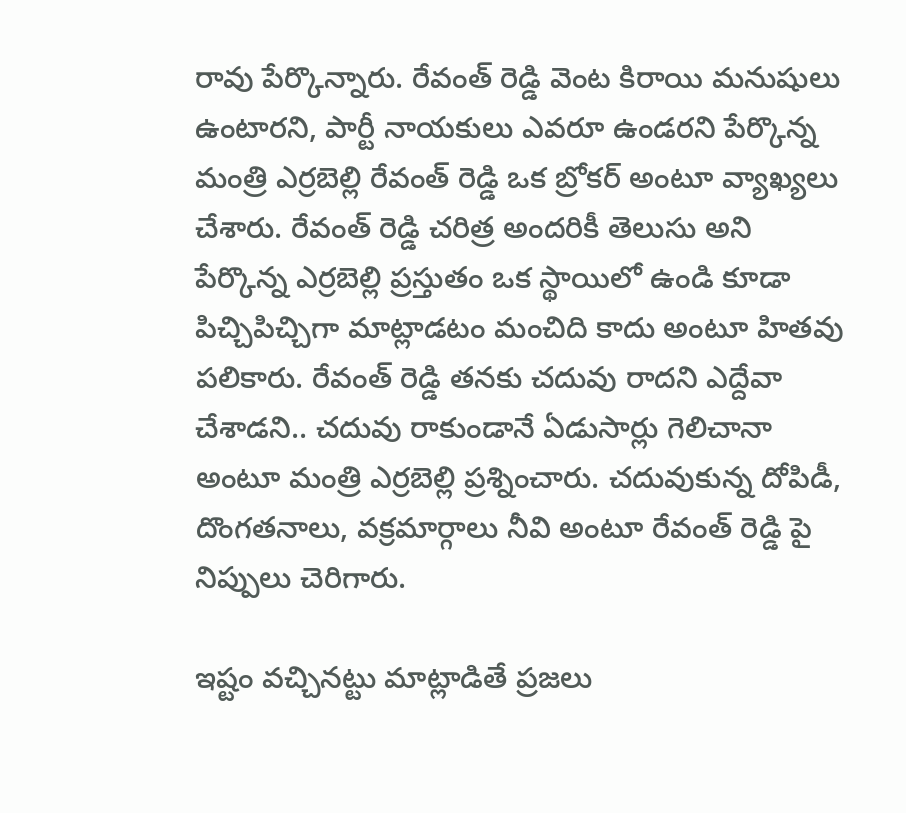రావు పేర్కొన్నారు. రేవంత్ రెడ్డి వెంట కిరాయి మనుషులు ఉంటారని, పార్టీ నాయకులు ఎవరూ ఉండరని పేర్కొన్న మంత్రి ఎర్రబెల్లి రేవంత్ రెడ్డి ఒక బ్రోకర్ అంటూ వ్యాఖ్యలు చేశారు. రేవంత్ రెడ్డి చరిత్ర అందరికీ తెలుసు అని పేర్కొన్న ఎర్రబెల్లి ప్రస్తుతం ఒక స్థాయిలో ఉండి కూడా పిచ్చిపిచ్చిగా మాట్లాడటం మంచిది కాదు అంటూ హితవు పలికారు. రేవంత్ రెడ్డి తనకు చదువు రాదని ఎద్దేవా చేశాడని.. చదువు రాకుండానే ఏడుసార్లు గెలిచానా అంటూ మంత్రి ఎర్రబెల్లి ప్రశ్నించారు. చదువుకున్న దోపిడీ, దొంగతనాలు, వక్రమార్గాలు నీవి అంటూ రేవంత్ రెడ్డి పై నిప్పులు చెరిగారు.

ఇష్టం వచ్చినట్టు మాట్లాడితే ప్రజలు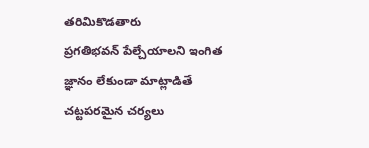తరిమికొడతారు
ప్రగతిభవన్ పేల్చేయాలని ఇంగిత జ్ఞానం లేకుండా మాట్లాడితే చట్టపరమైన చర్యలు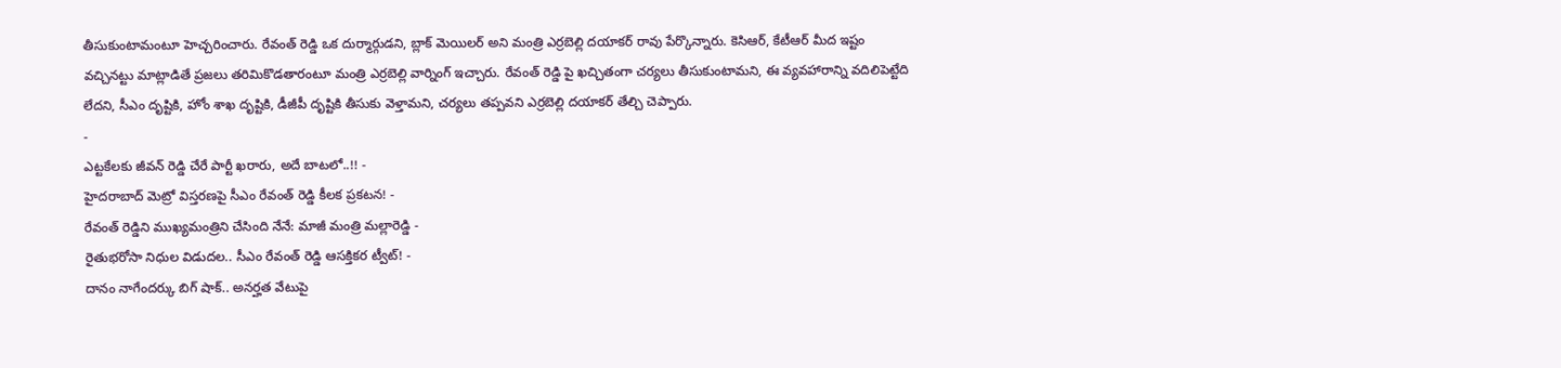తీసుకుంటామంటూ హెచ్చరించారు. రేవంత్ రెడ్డి ఒక దుర్మార్గుడని, బ్లాక్ మెయిలర్ అని మంత్రి ఎర్రబెల్లి దయాకర్ రావు పేర్కొన్నారు. కెసిఆర్, కేటీఆర్ మీద ఇష్టం వచ్చినట్టు మాట్లాడితే ప్రజలు తరిమికొడతారంటూ మంత్రి ఎర్రబెల్లి వార్నింగ్ ఇచ్చారు. రేవంత్ రెడ్డి పై ఖచ్చితంగా చర్యలు తీసుకుంటామని, ఈ వ్యవహారాన్ని వదిలిపెట్టేది లేదని, సీఎం దృష్టికి, హోం శాఖ దృష్టికి, డీజీపీ దృష్టికి తీసుకు వెళ్తామని, చర్యలు తప్పవని ఎర్రబెల్లి దయాకర్ తేల్చి చెప్పారు.
-
ఎట్టకేలకు జీవన్ రెడ్డి చేరే పార్టీ ఖరారు, అదే బాటలో..!! -
హైదరాబాద్ మెట్రో విస్తరణపై సీఎం రేవంత్ రెడ్డి కీలక ప్రకటన! -
రేవంత్ రెడ్డిని ముఖ్యమంత్రిని చేసింది నేనే: మాజీ మంత్రి మల్లారెడ్డి -
రైతుభరోసా నిధుల విడుదల.. సీఎం రేవంత్ రెడ్డి ఆసక్తికర ట్వీట్! -
దానం నాగేందర్కు బిగ్ షాక్.. అనర్హత వేటుపై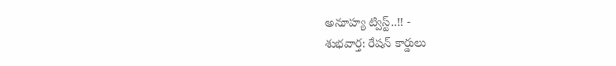అనూహ్య ట్విస్ట్..!! -
శుభవార్త: రేషన్ కార్డులు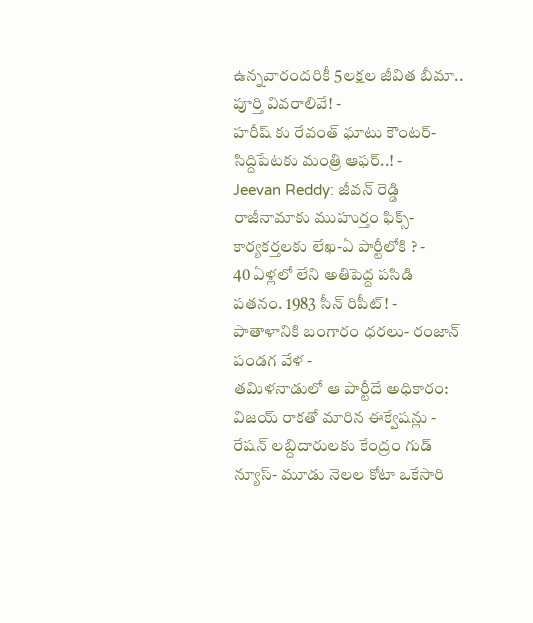ఉన్నవారందరికీ 5లక్షల జీవిత బీమా.. పూర్తి వివరాలివే! -
హరీష్ కు రేవంత్ ఘాటు కౌంటర్-సిద్దిపేటకు మంత్రి ఆఫర్..! -
Jeevan Reddy: జీవన్ రెడ్డి రాజీనామాకు ముహుర్తం ఫిక్స్-కార్యకర్తలకు లేఖ-ఏ పార్టీలోకి ? -
40 ఏళ్లలో లేని అతిపెద్ద పసిడి పతనం. 1983 సీన్ రిపీట్! -
పాతాళానికి బంగారం ధరలు- రంజాన్ పండగ వేళ -
తమిళనాడులో ఆ పార్టీదే అధికారం: విజయ్ రాకతో మారిన ఈక్వేషన్లు -
రేషన్ లబ్దిదారులకు కేంద్రం గుడ్ న్యూస్- మూడు నెలల కోటా ఒకేసారి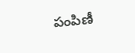పంపిణీ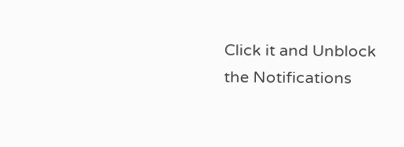Click it and Unblock the Notifications